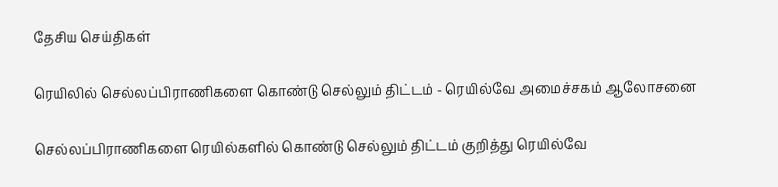தேசிய செய்திகள்

ரெயிலில் செல்லப்பிராணிகளை கொண்டு செல்லும் திட்டம் - ரெயில்வே அமைச்சகம் ஆலோசனை

செல்லப்பிராணிகளை ரெயில்களில் கொண்டு செல்லும் திட்டம் குறித்து ரெயில்வே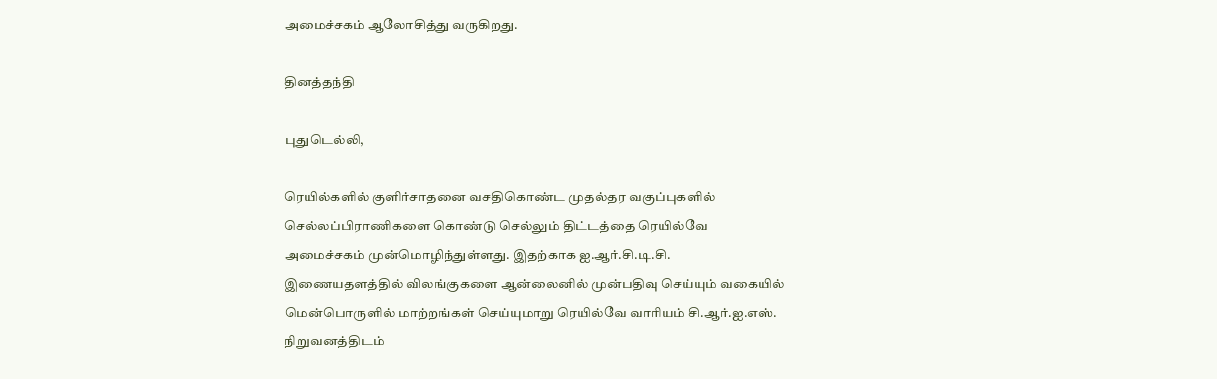அமைச்சகம் ஆலோசித்து வருகிறது.

தினத்தந்தி

புதுடெல்லி,

ரெயில்களில் குளிர்சாதனை வசதிகொண்ட முதல்தர வகுப்புகளில் செல்லப்பிராணிகளை கொண்டு செல்லும் திட்டத்தை ரெயில்வே அமைச்சகம் முன்மொழிந்துள்ளது. இதற்காக ஐ.ஆர்.சி.டி.சி. இணையதளத்தில் விலங்குகளை ஆன்லைனில் முன்பதிவு செய்யும் வகையில் மென்பொருளில் மாற்றங்கள் செய்யுமாறு ரெயில்வே வாரியம் சி.ஆர்.ஐ.எஸ். நிறுவனத்திடம்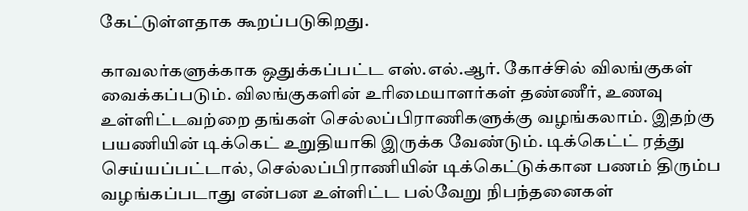கேட்டுள்ளதாக கூறப்படுகிறது.

காவலர்களுக்காக ஒதுக்கப்பட்ட எஸ்.எல்.ஆர். கோச்சில் விலங்குகள் வைக்கப்படும். விலங்குகளின் உரிமையாளர்கள் தண்ணீர், உணவு உள்ளிட்டவற்றை தங்கள் செல்லப்பிராணிகளுக்கு வழங்கலாம். இதற்கு பயணியின் டிக்கெட் உறுதியாகி இருக்க வேண்டும். டிக்கெட்ட் ரத்து செய்யப்பட்டால், செல்லப்பிராணியின் டிக்கெட்டுக்கான பணம் திரும்ப வழங்கப்படாது என்பன உள்ளிட்ட பல்வேறு நிபந்தனைகள்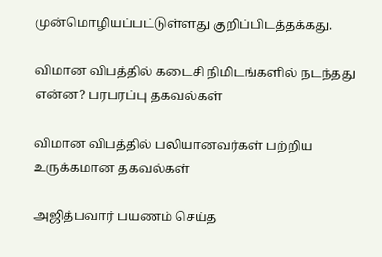முன்மொழியப்பட்டுள்ளது குறிப்பிடத்தக்கது.

விமான விபத்தில் கடைசி நிமிடங்களில் நடந்தது என்ன? பரபரப்பு தகவல்கள்

விமான விபத்தில் பலியானவர்கள் பற்றிய உருக்கமான தகவல்கள்

அஜித்பவார் பயணம் செய்த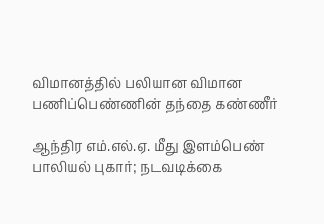விமானத்தில் பலியான விமான பணிப்பெண்ணின் தந்தை கண்ணீர்

ஆந்திர எம்.எல்.ஏ. மீது இளம்பெண் பாலியல் புகார்; நடவடிக்கை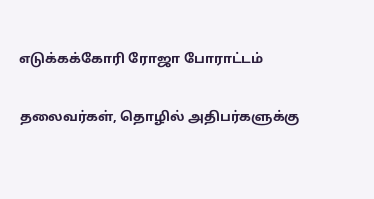எடுக்கக்கோரி ரோஜா போராட்டம்

தலைவர்கள், தொழில் அதிபர்களுக்கு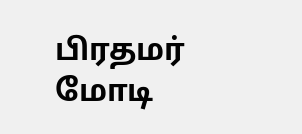பிரதமர் மோடி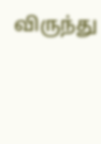விருந்து